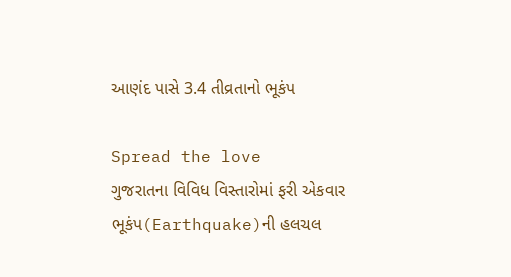આણંદ પાસે 3.4 તીવ્રતાનો ભૂકંપ

Spread the love
ગુજરાતના વિવિધ વિસ્તારોમાં ફરી એકવાર ભૂકંપ(Earthquake)ની હલચલ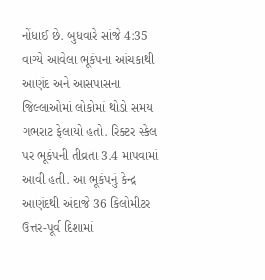નોંધાઈ છે. બુધવારે સાંજે 4:35 વાગ્યે આવેલા ભૂકંપના આંચકાથી આણંદ અને આસપાસના જિલ્લાઓમાં લોકોમાં થોડો સમય ગભરાટ ફેલાયો હતો. રિક્ટર સ્કેલ પર ભૂકંપની તીવ્રતા 3.4 માપવામાં આવી હતી. આ ભૂકંપનું કેન્દ્ર આણંદથી અંદાજે 36 કિલોમીટર ઉત્તર-પૂર્વ દિશામાં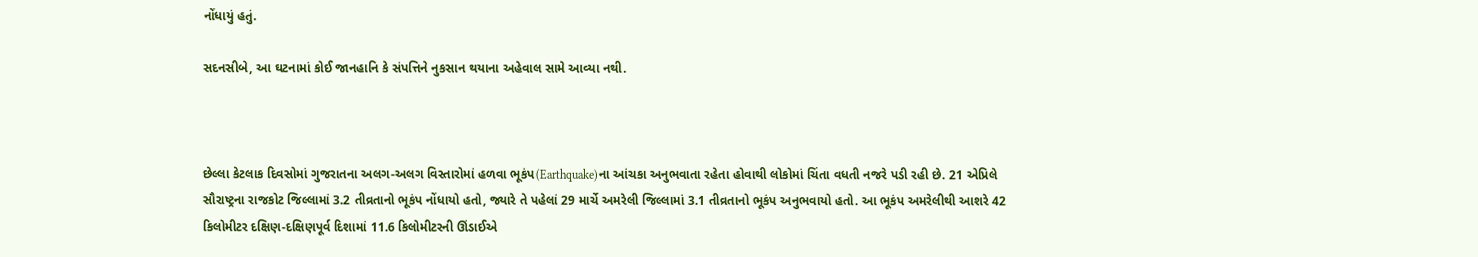નોંધાયું હતું.

સદનસીબે, આ ઘટનામાં કોઈ જાનહાનિ કે સંપત્તિને નુકસાન થયાના અહેવાલ સામે આવ્યા નથી.



છેલ્લા કેટલાક દિવસોમાં ગુજરાતના અલગ-અલગ વિસ્તારોમાં હળવા ભૂકંપ(Earthquake)ના આંચકા અનુભવાતા રહેતા હોવાથી લોકોમાં ચિંતા વધતી નજરે પડી રહી છે. 21 એપ્રિલે સૌરાષ્ટ્રના રાજકોટ જિલ્લામાં 3.2 તીવ્રતાનો ભૂકંપ નોંધાયો હતો, જ્યારે તે પહેલાં 29 માર્ચે અમરેલી જિલ્લામાં 3.1 તીવ્રતાનો ભૂકંપ અનુભવાયો હતો. આ ભૂકંપ અમરેલીથી આશરે 42 કિલોમીટર દક્ષિણ-દક્ષિણપૂર્વ દિશામાં 11.6 કિલોમીટરની ઊંડાઈએ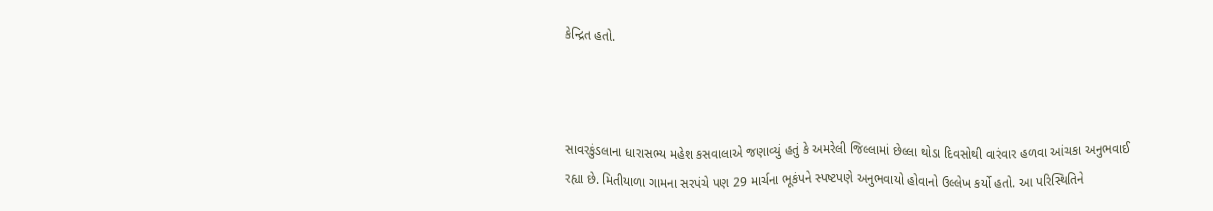કેન્દ્રિત હતો.



સાવરકુંડલાના ધારાસભ્ય મહેશ કસવાલાએ જણાવ્યું હતું કે અમરેલી જિલ્લામાં છેલ્લા થોડા દિવસોથી વારંવાર હળવા આંચકા અનુભવાઈ રહ્યા છે. મિતીયાળા ગામના સરપંચે પણ 29 માર્ચના ભૂકંપને સ્પષ્ટપણે અનુભવાયો હોવાનો ઉલ્લેખ કર્યો હતો. આ પરિસ્થિતિને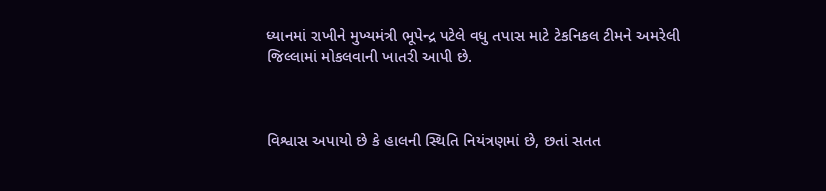ધ્યાનમાં રાખીને મુખ્યમંત્રી ભૂપેન્દ્ર પટેલે વધુ તપાસ માટે ટેકનિકલ ટીમને અમરેલી જિલ્લામાં મોકલવાની ખાતરી આપી છે.



વિશ્વાસ અપાયો છે કે હાલની સ્થિતિ નિયંત્રણમાં છે, છતાં સતત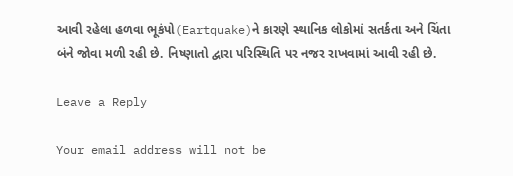આવી રહેલા હળવા ભૂકંપો(Eartquake)ને કારણે સ્થાનિક લોકોમાં સતર્કતા અને ચિંતા બંને જોવા મળી રહી છે. નિષ્ણાતો દ્વારા પરિસ્થિતિ પર નજર રાખવામાં આવી રહી છે.

Leave a Reply

Your email address will not be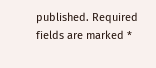published. Required fields are marked *